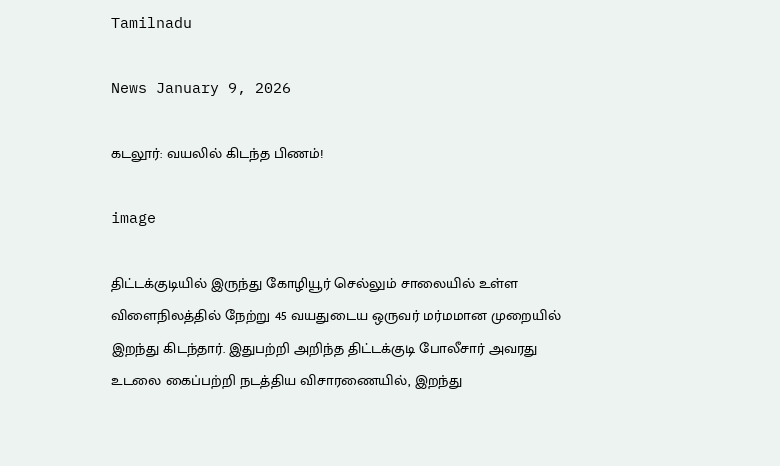Tamilnadu

News January 9, 2026

கடலூர்: வயலில் கிடந்த பிணம்!

image

திட்டக்குடியில் இருந்து கோழியூர் செல்லும் சாலையில் உள்ள விளைநிலத்தில் நேற்று 45 வயதுடைய ஒருவர் மர்மமான முறையில் இறந்து கிடந்தார். இதுபற்றி அறிந்த திட்டக்குடி போலீசார் அவரது உடலை கைப்பற்றி நடத்திய விசாரணையில், இறந்து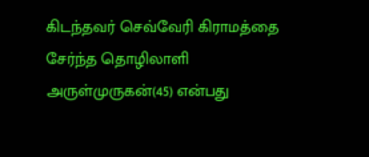கிடந்தவர் செவ்வேரி கிராமத்தை சேர்ந்த தொழிலாளி அருள்முருகன்(45) என்பது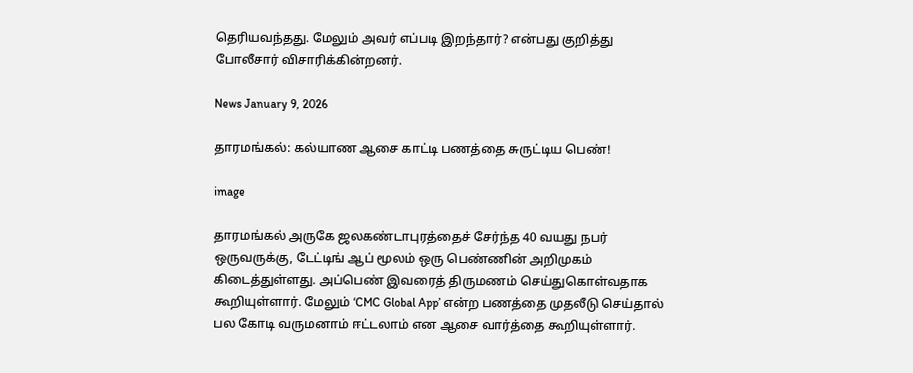தெரியவந்தது. மேலும் அவர் எப்படி இறந்தார்? என்பது குறித்து போலீசார் விசாரிக்கின்றனர்.

News January 9, 2026

தாரமங்கல்: கல்யாண ஆசை காட்டி பணத்தை சுருட்டிய பெண்!

image

தாரமங்கல் அருகே ஜலகண்டாபுரத்தைச் சேர்ந்த 40 வயது நபர் ஒருவருக்கு, டேட்டிங் ஆப் மூலம் ஒரு பெண்ணின் அறிமுகம் கிடைத்துள்ளது. அப்பெண் இவரைத் திருமணம் செய்துகொள்வதாக கூறியுள்ளார். மேலும் ‘CMC Global App’ என்ற பணத்தை முதலீடு செய்தால் பல கோடி வருமனாம் ஈட்டலாம் என ஆசை வார்த்தை கூறியுள்ளார்.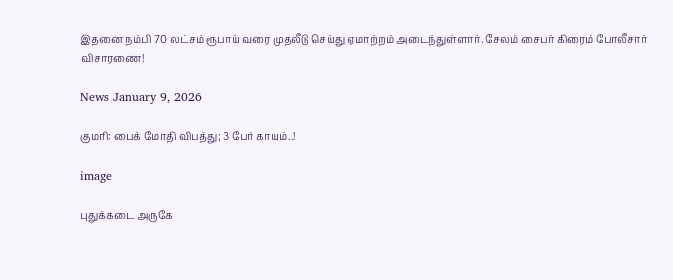இதனை நம்பி 70 லட்சம் ரூபாய் வரை முதலீடு செய்து ஏமாற்றம் அடைந்துள்ளார். சேலம் சைபர் கிரைம் போலீசார் விசாரணை!

News January 9, 2026

குமரி: பைக் மோதி விபத்து; 3 பேர் காயம்..!

image

புதுக்கடை அருகே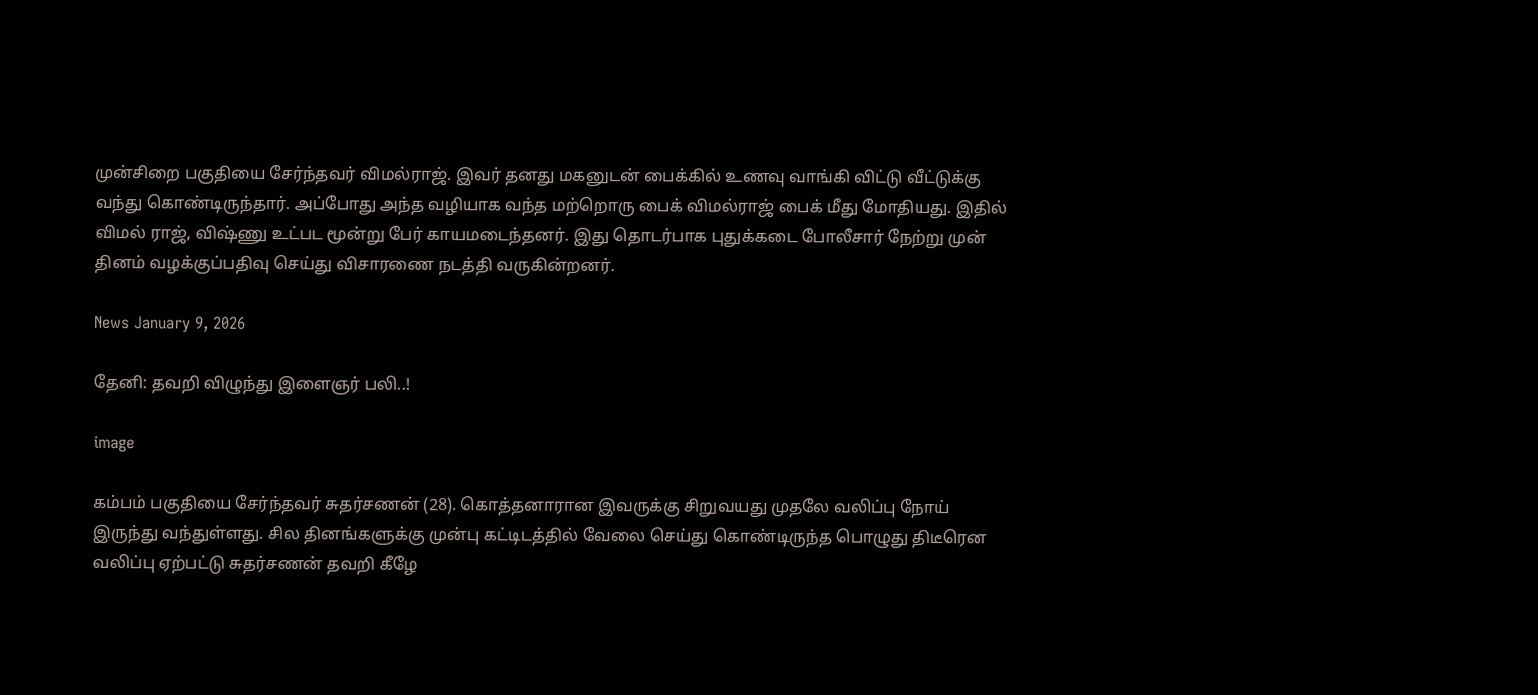முன்சிறை பகுதியை சேர்ந்தவர் விமல்ராஜ். இவர் தனது மகனுடன் பைக்கில் உணவு வாங்கி விட்டு வீட்டுக்கு வந்து கொண்டிருந்தார். அப்போது அந்த வழியாக வந்த மற்றொரு பைக் விமல்ராஜ் பைக் மீது மோதியது. இதில் விமல் ராஜ், விஷ்ணு உட்பட மூன்று பேர் காயமடைந்தனர். இது தொடர்பாக புதுக்கடை போலீசார் நேற்று முன் தினம் வழக்குப்பதிவு செய்து விசாரணை நடத்தி வருகின்றனர்.

News January 9, 2026

தேனி: தவறி விழுந்து இளைஞர் பலி..!

image

கம்பம் பகுதியை சேர்ந்தவர் சுதர்சணன் (28). கொத்தனாரான இவருக்கு சிறுவயது முதலே வலிப்பு நோய் இருந்து வந்துள்ளது. சில தினங்களுக்கு முன்பு கட்டிடத்தில் வேலை செய்து கொண்டிருந்த பொழுது திடீரென வலிப்பு ஏற்பட்டு சுதர்சணன் தவறி கீழே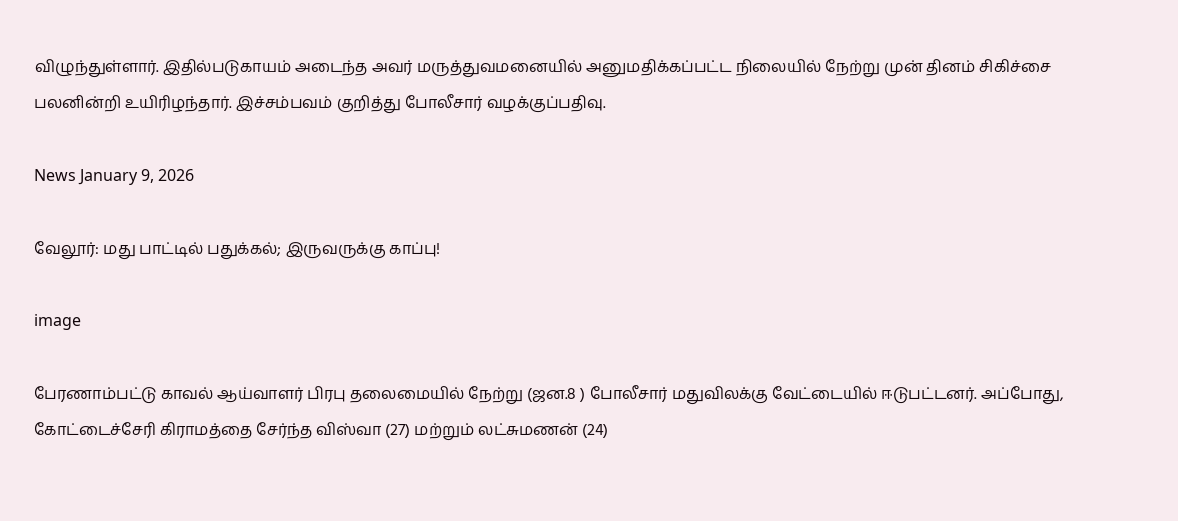விழுந்துள்ளார். இதில்படுகாயம் அடைந்த அவர் மருத்துவமனையில் அனுமதிக்கப்பட்ட நிலையில் நேற்று முன் தினம் சிகிச்சை பலனின்றி உயிரிழந்தார். இச்சம்பவம் குறித்து போலீசார் வழக்குப்பதிவு.

News January 9, 2026

வேலூர்: மது பாட்டில் பதுக்கல்; இருவருக்கு காப்பு!

image

பேரணாம்பட்டு காவல் ஆய்வாளர் பிரபு தலைமையில் நேற்று (ஜன.8 ) போலீசார் மதுவிலக்கு வேட்டையில் ஈடுபட்டனர். அப்போது, கோட்டைச்சேரி கிராமத்தை சேர்ந்த விஸ்வா (27) மற்றும் லட்சுமணன் (24)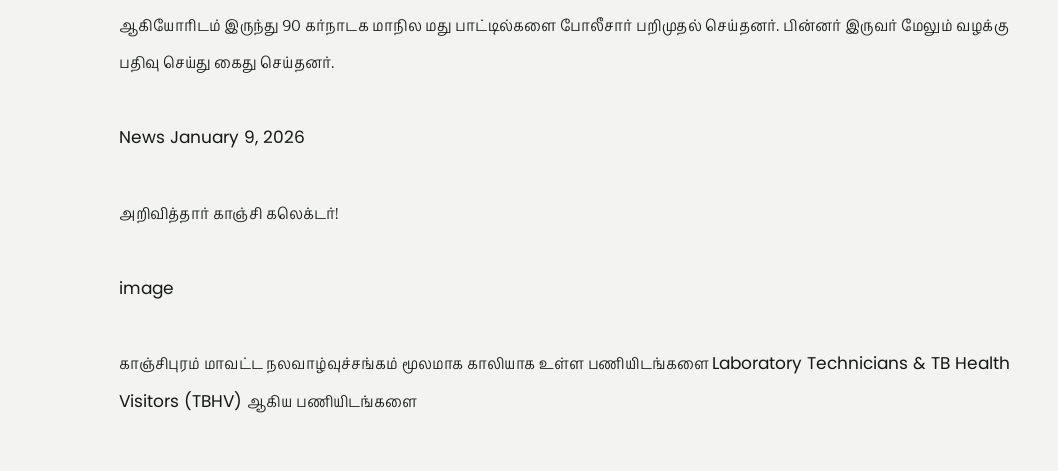ஆகியோரிடம் இருந்து 90 கர்நாடக மாநில மது பாட்டில்களை போலீசார் பறிமுதல் செய்தனர். பின்னர் இருவர் மேலும் வழக்கு பதிவு செய்து கைது செய்தனர்.

News January 9, 2026

அறிவித்தார் காஞ்சி கலெக்டர்!

image

காஞ்சிபுரம் மாவட்ட நலவாழ்வுச்சங்கம் மூலமாக காலியாக உள்ள பணியிடங்களை Laboratory Technicians & TB Health Visitors (TBHV) ஆகிய பணியிடங்களை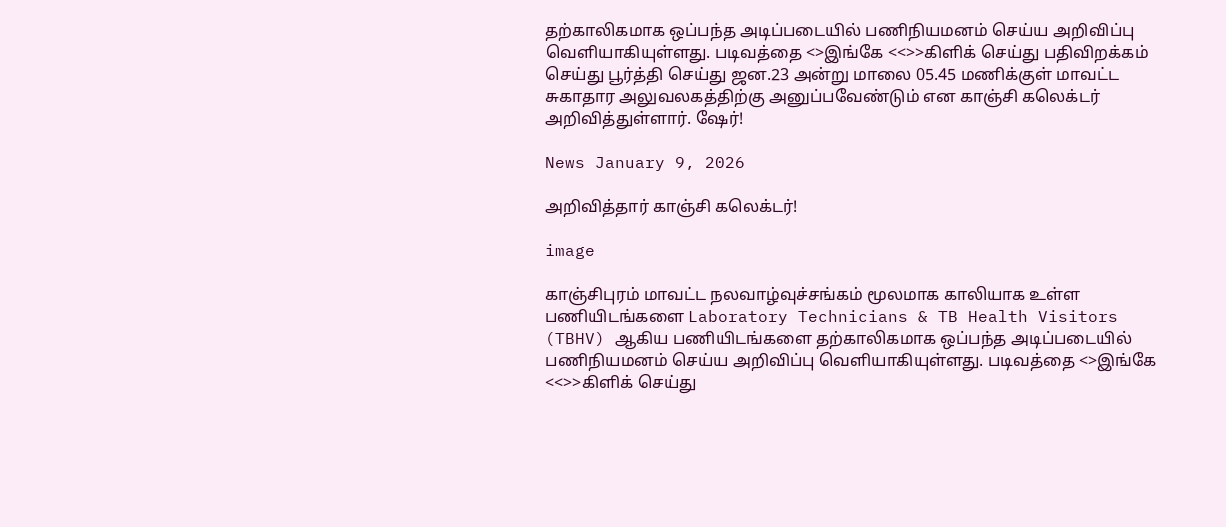தற்காலிகமாக ஒப்பந்த அடிப்படையில் பணிநியமனம் செய்ய அறிவிப்பு வெளியாகியுள்ளது. படிவத்தை <>இங்கே <<>>கிளிக் செய்து பதிவிறக்கம் செய்து பூர்த்தி செய்து ஜன.23 அன்று மாலை 05.45 மணிக்குள் மாவட்ட சுகாதார அலுவலகத்திற்கு அனுப்பவேண்டும் என காஞ்சி கலெக்டர் அறிவித்துள்ளார். ஷேர்!

News January 9, 2026

அறிவித்தார் காஞ்சி கலெக்டர்!

image

காஞ்சிபுரம் மாவட்ட நலவாழ்வுச்சங்கம் மூலமாக காலியாக உள்ள பணியிடங்களை Laboratory Technicians & TB Health Visitors (TBHV) ஆகிய பணியிடங்களை தற்காலிகமாக ஒப்பந்த அடிப்படையில் பணிநியமனம் செய்ய அறிவிப்பு வெளியாகியுள்ளது. படிவத்தை <>இங்கே <<>>கிளிக் செய்து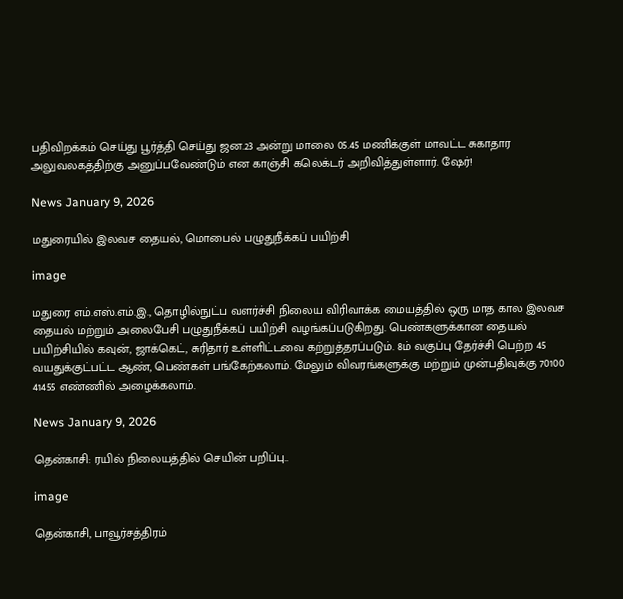பதிவிறக்கம் செய்து பூர்த்தி செய்து ஜன.23 அன்று மாலை 05.45 மணிக்குள் மாவட்ட சுகாதார அலுவலகத்திற்கு அனுப்பவேண்டும் என காஞ்சி கலெக்டர் அறிவித்துள்ளார். ஷேர்!

News January 9, 2026

மதுரையில் இலவச தையல், மொபைல் பழுதுநீக்கப் பயிற்சி

image

மதுரை எம்.எஸ்.எம்.இ., தொழில்நுட்ப வளர்ச்சி நிலைய விரிவாக்க மையத்தில் ஒரு மாத கால இலவச தையல் மற்றும் அலைபேசி பழுதுநீக்கப் பயிற்சி வழங்கப்படுகிறது. பெண்களுக்கான தையல் பயிற்சியில் கவுன், ஜாக்கெட், சுரிதார் உள்ளிட்டவை கற்றுத்தரப்படும். 8ம் வகுப்பு தேர்ச்சி பெற்ற 45 வயதுக்குட்பட்ட ஆண், பெண்கள் பங்கேற்கலாம். மேலும் விவரங்களுக்கு மற்றும் முன்பதிவுக்கு 70100 41455 எண்ணில் அழைக்கலாம்.

News January 9, 2026

தென்காசி: ரயில் நிலையத்தில் செயின் பறிப்பு..

image

தென்காசி, பாவூர்சத்திரம்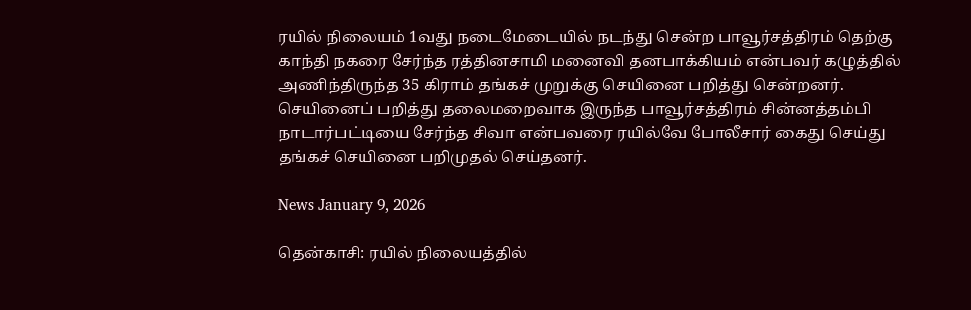ரயில் நிலையம் 1வது நடைமேடையில் நடந்து சென்ற பாவூர்சத்திரம் தெற்கு காந்தி நகரை சேர்ந்த ரத்தினசாமி மனைவி தனபாக்கியம் என்பவர் கழுத்தில் அணிந்திருந்த 35 கிராம் தங்கச் முறுக்கு செயினை பறித்து சென்றனர். செயினைப் பறித்து தலைமறைவாக இருந்த பாவூர்சத்திரம் சின்னத்தம்பி நாடார்பட்டியை சேர்ந்த சிவா என்பவரை ரயில்வே போலீசார் கைது செய்து தங்கச் செயினை பறிமுதல் செய்தனர்.

News January 9, 2026

தென்காசி: ரயில் நிலையத்தில்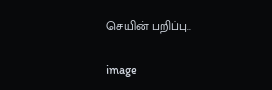செயின் பறிப்பு..

image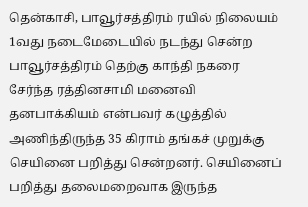தென்காசி, பாவூர்சத்திரம் ரயில் நிலையம் 1வது நடைமேடையில் நடந்து சென்ற பாவூர்சத்திரம் தெற்கு காந்தி நகரை சேர்ந்த ரத்தினசாமி மனைவி தனபாக்கியம் என்பவர் கழுத்தில் அணிந்திருந்த 35 கிராம் தங்கச் முறுக்கு செயினை பறித்து சென்றனர். செயினைப் பறித்து தலைமறைவாக இருந்த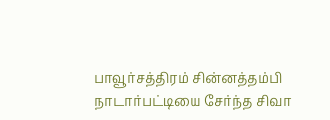பாவூர்சத்திரம் சின்னத்தம்பி நாடார்பட்டியை சேர்ந்த சிவா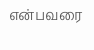என்பவரை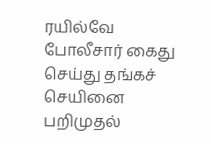ரயில்வே போலீசார் கைது செய்து தங்கச் செயினை பறிமுதல்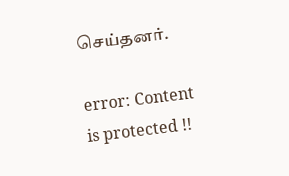செய்தனர்.

error: Content is protected !!